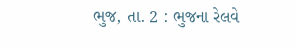ભુજ, તા. 2 : ભુજના રેલવે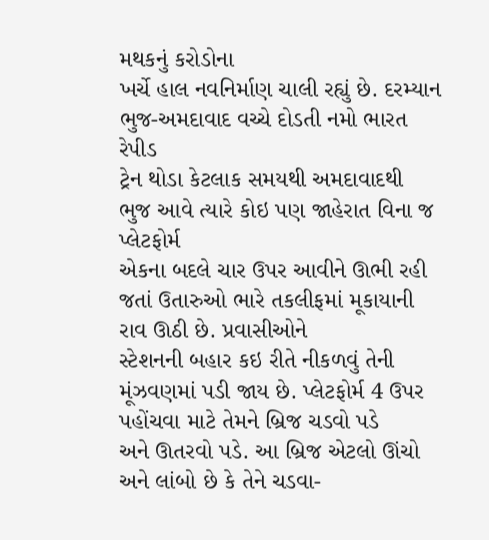મથકનું કરોડોના
ખર્ચે હાલ નવનિર્માણ ચાલી રહ્યું છે. દરમ્યાન ભુજ-અમદાવાદ વચ્ચે દોડતી નમો ભારત રેપીડ
ટ્રેન થોડા કેટલાક સમયથી અમદાવાદથી ભુજ આવે ત્યારે કોઇ પણ જાહેરાત વિના જ પ્લેટફોર્મ
એકના બદલે ચાર ઉપર આવીને ઊભી રહી જતાં ઉતારુઓ ભારે તકલીફમાં મૂકાયાની રાવ ઊઠી છે. પ્રવાસીઓને
સ્ટેશનની બહાર કઇ રીતે નીકળવું તેની મૂંઝવણમાં પડી જાય છે. પ્લેટફોર્મ 4 ઉપર પહોંચવા માટે તેમને બ્રિજ ચડવો પડે
અને ઊતરવો પડે. આ બ્રિજ એટલો ઊંચો અને લાંબો છે કે તેને ચડવા-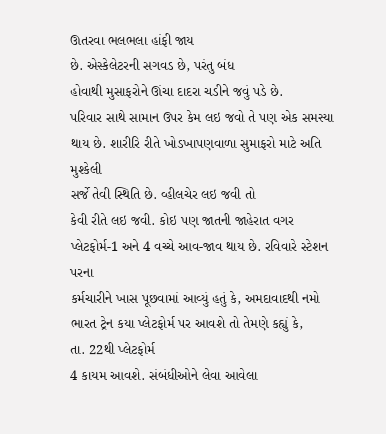ઊતરવા ભલભલા હાંફી જાય
છે. એસ્કેલેટરની સગવડ છે, પરંતુ બંધ
હોવાથી મુસાફરોને ઊંચા દાદરા ચડીને જવું પડે છે.
પરિવાર સાથે સામાન ઉપર કેમ લઇ જવો તે પણ એક સમસ્યા થાય છે. શારીરિ રીતે ખોડખાપણવાળા સુમાફરો માટે અતિ મુશ્કેલી
સર્જે તેવી સ્થિતિ છે. વ્હીલચેર લઇ જવી તો
કેવી રીતે લઇ જવી. કોઇ પણ જાતની જાહેરાત વગર
પ્લેટફોર્મ-1 અને 4 વચ્ચે આવ-જાવ થાય છે. રવિવારે સ્ટેશન પરના
કર્મચારીને ખાસ પૂછવામાં આવ્યું હતું કે, અમદાવાદથી નમો ભારત ટ્રેન કયા પ્લેટફોર્મ પર આવશે તો તેમણે કહ્યું કે,
તા. 22થી પ્લેટફોર્મ
4 કાયમ આવશે. સંબંધીઓને લેવા આવેલા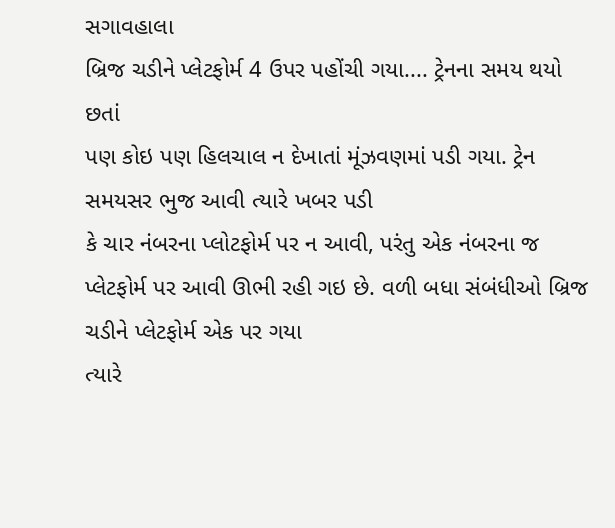સગાવહાલા
બ્રિજ ચડીને પ્લેટફોર્મ 4 ઉપર પહોંચી ગયા.... ટ્રેનના સમય થયો છતાં
પણ કોઇ પણ હિલચાલ ન દેખાતાં મૂંઝવણમાં પડી ગયા. ટ્રેન સમયસર ભુજ આવી ત્યારે ખબર પડી
કે ચાર નંબરના પ્લોટફોર્મ પર ન આવી, પરંતુ એક નંબરના જ પ્લેટફોર્મ પર આવી ઊભી રહી ગઇ છે. વળી બધા સંબંધીઓ બ્રિજ ચડીને પ્લેટફોર્મ એક પર ગયા
ત્યારે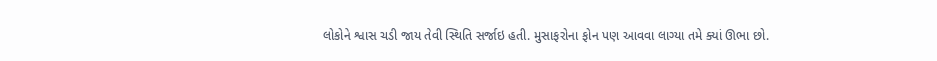લોકોને શ્વાસ ચડી જાય તેવી સ્થિતિ સર્જાઇ હતી. મુસાફરોના ફોન પણ આવવા લાગ્યા તમે ક્યાં ઊભા છો.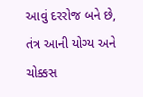આવું દરરોજ બને છે, તંત્ર આની યોગ્ય અને ચોક્કસ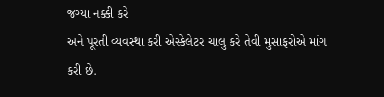જગ્યા નક્કી કરે
અને પૂરતી વ્યવસ્થા કરી એસ્કેલેટર ચાલુ કરે તેવી મુસાફરોએ માંગ કરી છે.